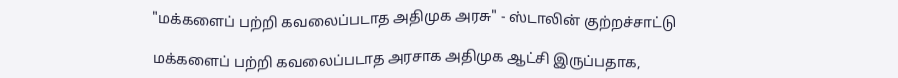"மக்களைப் பற்றி கவலைப்படாத அதிமுக அரசு" - ஸ்டாலின் குற்றச்சாட்டு

மக்களைப் பற்றி கவலைப்படாத அரசாக அதிமுக ஆட்சி இருப்பதாக,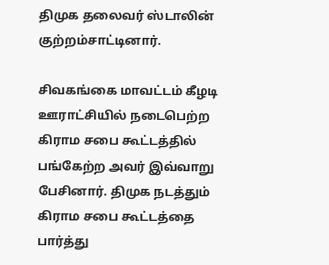திமுக தலைவர் ஸ்டாலின் குற்றம்சாட்டினார்.

சிவகங்கை மாவட்டம் கீழடி ஊராட்சியில் நடைபெற்ற கிராம சபை கூட்டத்தில் பங்கேற்ற அவர் இவ்வாறு பேசினார். திமுக நடத்தும் கிராம சபை கூட்டத்தை பார்த்து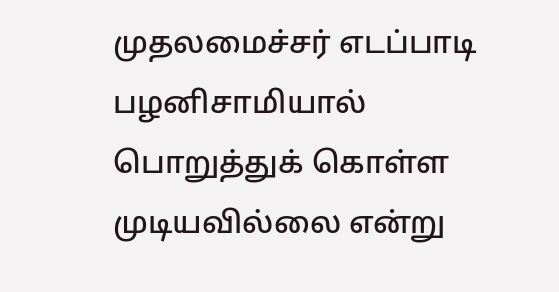முதலமைச்சர் எடப்பாடி பழனிசாமியால் பொறுத்துக் கொள்ள முடியவில்லை என்று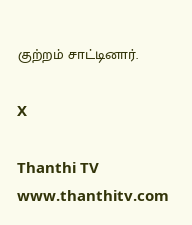குற்றம் சாட்டினார்.

X

Thanthi TV
www.thanthitv.com